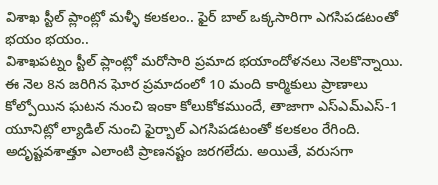విశాఖ స్టీల్ ప్లాంట్లో మళ్ళీ కలకలం.. ఫైర్ బాల్ ఒక్కసారిగా ఎగసిపడటంతో భయం భయం..
విశాఖపట్నం స్టీల్ ప్లాంట్లో మరోసారి ప్రమాద భయాందోళనలు నెలకొన్నాయి. ఈ నెల 8న జరిగిన ఘోర ప్రమాదంలో 10 మంది కార్మికులు ప్రాణాలు కోల్పోయిన ఘటన నుంచి ఇంకా కోలుకోకముందే, తాజాగా ఎస్ఎమ్ఎస్-1 యూనిట్లో ల్యాడిల్ నుంచి ఫైర్బాల్ ఎగసిపడటంతో కలకలం రేగింది. అదృష్టవశాత్తూ ఎలాంటి ప్రాణనష్టం జరగలేదు. అయితే, వరుసగా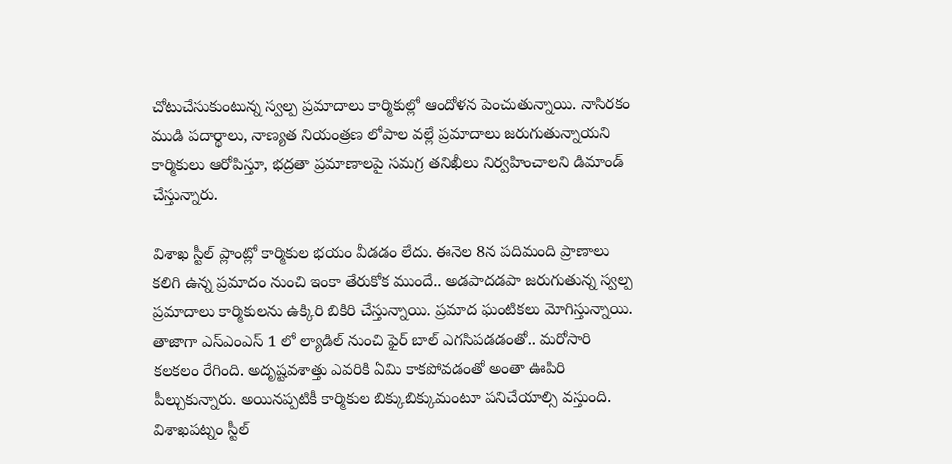చోటుచేసుకుంటున్న స్వల్ప ప్రమాదాలు కార్మికుల్లో ఆందోళన పెంచుతున్నాయి. నాసిరకం ముడి పదార్థాలు, నాణ్యత నియంత్రణ లోపాల వల్లే ప్రమాదాలు జరుగుతున్నాయని కార్మికులు ఆరోపిస్తూ, భద్రతా ప్రమాణాలపై సమగ్ర తనిఖీలు నిర్వహించాలని డిమాండ్ చేస్తున్నారు.

విశాఖ స్టీల్ ప్లాంట్లో కార్మికుల భయం వీడడం లేదు. ఈనెల 8న పదిమంది ప్రాణాలు కలిగి ఉన్న ప్రమాదం నుంచి ఇంకా తేరుకోక ముందే.. అడపాదడపా జరుగుతున్న స్వల్ప ప్రమాదాలు కార్మికులను ఉక్కిరి బికిరి చేస్తున్నాయి. ప్రమాద ఘంటికలు మోగిస్తున్నాయి. తాజాగా ఎస్ఎంఎస్ 1 లో ల్యాడిల్ నుంచి ఫైర్ బాల్ ఎగసిపడడంతో.. మరోసారి కలకలం రేగింది. అదృష్టవశాత్తు ఎవరికి ఏమి కాకపోవడంతో అంతా ఊపిరి పీల్చుకున్నారు. అయినప్పటికీ కార్మికుల బిక్కుబిక్కుమంటూ పనిచేయాల్సి వస్తుంది. విశాఖపట్నం స్టీల్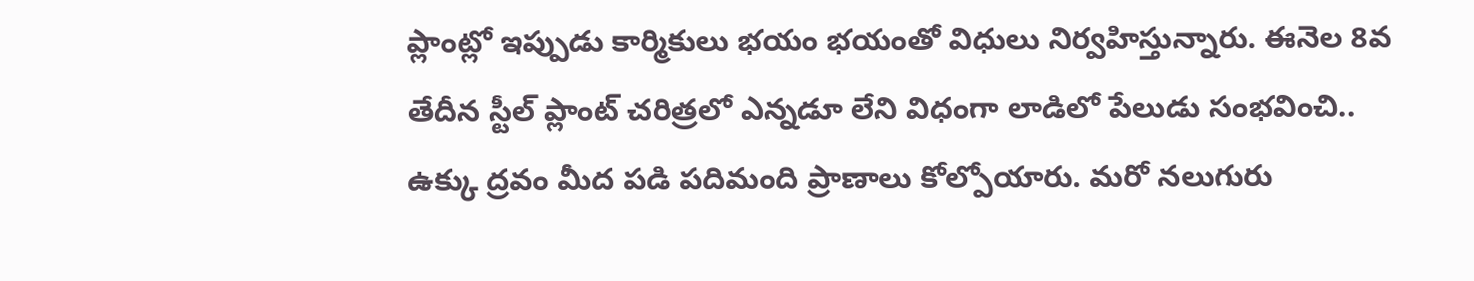ప్లాంట్లో ఇప్పుడు కార్మికులు భయం భయంతో విధులు నిర్వహిస్తున్నారు. ఈనెల 8వ తేదీన స్టీల్ ప్లాంట్ చరిత్రలో ఎన్నడూ లేని విధంగా లాడిలో పేలుడు సంభవించి.. ఉక్కు ద్రవం మీద పడి పదిమంది ప్రాణాలు కోల్పోయారు. మరో నలుగురు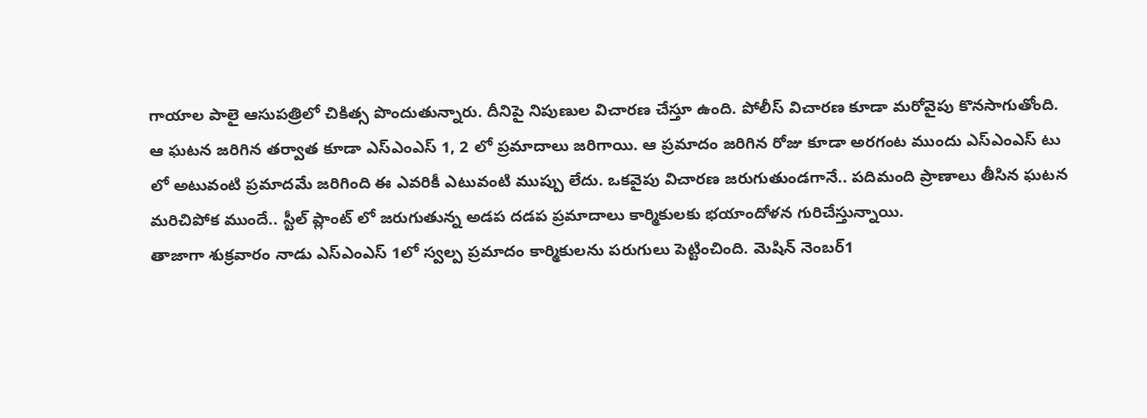గాయాల పాలై ఆసుపత్రిలో చికిత్స పొందుతున్నారు. దీనిపై నిపుణుల విచారణ చేస్తూ ఉంది. పోలీస్ విచారణ కూడా మరోవైపు కొనసాగుతోంది. ఆ ఘటన జరిగిన తర్వాత కూడా ఎస్ఎంఎస్ 1, 2 లో ప్రమాదాలు జరిగాయి. ఆ ప్రమాదం జరిగిన రోజు కూడా అరగంట ముందు ఎస్ఎంఎస్ టు లో అటువంటి ప్రమాదమే జరిగింది ఈ ఎవరికీ ఎటువంటి ముప్పు లేదు. ఒకవైపు విచారణ జరుగుతుండగానే.. పదిమంది ప్రాణాలు తీసిన ఘటన మరిచిపోక ముందే.. స్టీల్ ప్లాంట్ లో జరుగుతున్న అడప దడప ప్రమాదాలు కార్మికులకు భయాందోళన గురిచేస్తున్నాయి.
తాజాగా శుక్రవారం నాడు ఎస్ఎంఎస్ 1లో స్వల్ప ప్రమాదం కార్మికులను పరుగులు పెట్టించింది. మెషిన్ నెంబర్1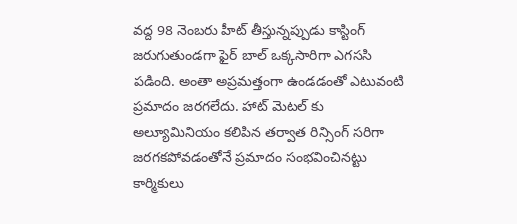వద్ద 98 నెంబరు హీట్ తీస్తున్నప్పుడు కాస్టింగ్ జరుగుతుండగా ఫైర్ బాల్ ఒక్కసారిగా ఎగససి పడింది. అంతా అప్రమత్తంగా ఉండడంతో ఎటువంటి ప్రమాదం జరగలేదు. హాట్ మెటల్ కు అల్యూమినియం కలిపిన తర్వాత రిన్సింగ్ సరిగా జరగకపోవడంతోనే ప్రమాదం సంభవించినట్టు కార్మికులు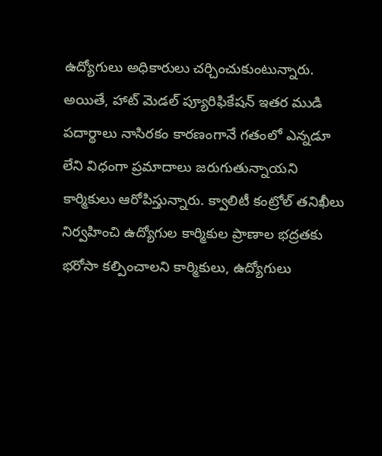ఉద్యోగులు అధికారులు చర్చించుకుంటున్నారు.
అయితే, హాట్ మెడల్ ప్యూరిఫికేషన్ ఇతర ముడి పదార్థాలు నాసిరకం కారణంగానే గతంలో ఎన్నడూ లేని విధంగా ప్రమాదాలు జరుగుతున్నాయని కార్మికులు ఆరోపిస్తున్నారు. క్వాలిటీ కంట్రోల్ తనిఖీలు నిర్వహించి ఉద్యోగుల కార్మికుల ప్రాణాల భద్రతకు భరోసా కల్పించాలని కార్మికులు, ఉద్యోగులు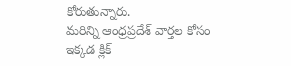కోరుతున్నారు.
మరిన్ని ఆంధ్రప్రదేశ్ వార్తల కోసం ఇక్కడ క్లిక్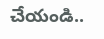చేయండి..